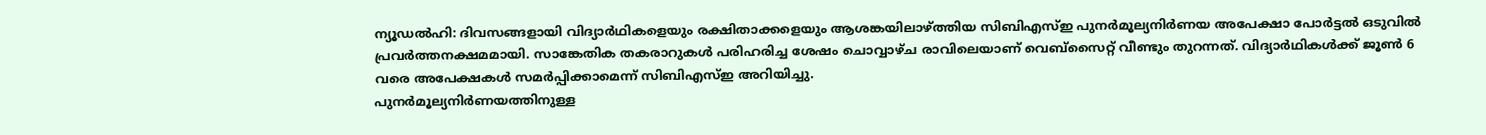ന്യൂഡൽഹി: ദിവസങ്ങളായി വിദ്യാർഥികളെയും രക്ഷിതാക്കളെയും ആശങ്കയിലാഴ്ത്തിയ സിബിഎസ്ഇ പുനർമൂല്യനിർണയ അപേക്ഷാ പോർട്ടൽ ഒടുവിൽ പ്രവർത്തനക്ഷമമായി. സാങ്കേതിക തകരാറുകൾ പരിഹരിച്ച ശേഷം ചൊവ്വാഴ്ച രാവിലെയാണ് വെബ്സൈറ്റ് വീണ്ടും തുറന്നത്. വിദ്യാർഥികൾക്ക് ജൂൺ 6 വരെ അപേക്ഷകൾ സമർപ്പിക്കാമെന്ന് സിബിഎസ്ഇ അറിയിച്ചു.
പുനർമൂല്യനിർണയത്തിനുള്ള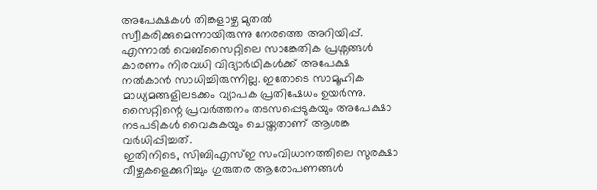അപേക്ഷകൾ തിങ്കളാഴ്ച മുതൽ സ്വീകരിക്കുമെന്നായിരുന്നു നേരത്തെ അറിയിപ്പ്. എന്നാൽ വെബ്സൈറ്റിലെ സാങ്കേതിക പ്രശ്നങ്ങൾ കാരണം നിരവധി വിദ്യാർഥികൾക്ക് അപേക്ഷ നൽകാൻ സാധിച്ചിരുന്നില്ല. ഇതോടെ സാമൂഹിക മാധ്യമങ്ങളിലടക്കം വ്യാപക പ്രതിഷേധം ഉയർന്നു. സൈറ്റിന്റെ പ്രവർത്തനം തടസപ്പെടുകയും അപേക്ഷാ നടപടികൾ വൈകുകയും ചെയ്തതാണ് ആശങ്ക വർധിപ്പിച്ചത്.
ഇതിനിടെ, സിബിഎസ്ഇ സംവിധാനത്തിലെ സുരക്ഷാ വീഴ്ചകളെക്കുറിച്ചും ഗുരുതര ആരോപണങ്ങൾ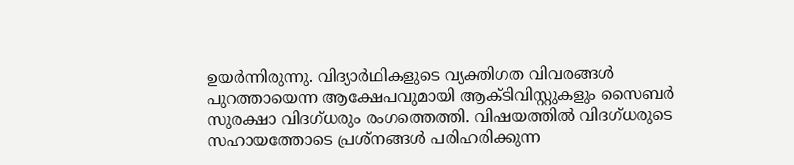ഉയർന്നിരുന്നു. വിദ്യാർഥികളുടെ വ്യക്തിഗത വിവരങ്ങൾ പുറത്തായെന്ന ആക്ഷേപവുമായി ആക്ടിവിസ്റ്റുകളും സൈബർ സുരക്ഷാ വിദഗ്ധരും രംഗത്തെത്തി. വിഷയത്തിൽ വിദഗ്ധരുടെ സഹായത്തോടെ പ്രശ്നങ്ങൾ പരിഹരിക്കുന്ന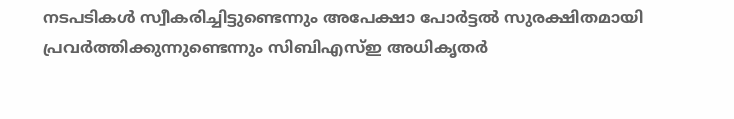നടപടികൾ സ്വീകരിച്ചിട്ടുണ്ടെന്നും അപേക്ഷാ പോർട്ടൽ സുരക്ഷിതമായി പ്രവർത്തിക്കുന്നുണ്ടെന്നും സിബിഎസ്ഇ അധികൃതർ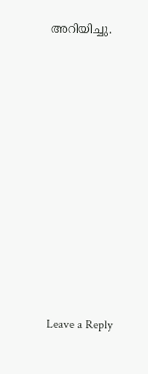അറിയിച്ചു.











Leave a Reply